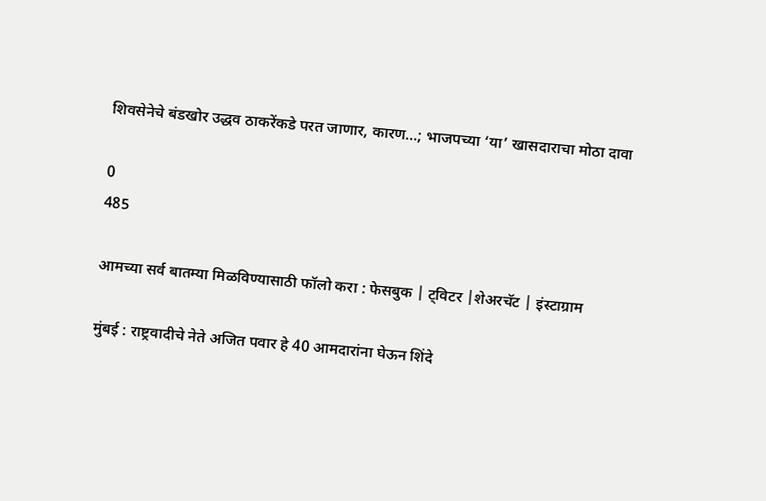शिवसेनेचे बंडखोर उद्धव ठाकरेंकडे परत जाणार, कारण…; भाजपच्या ‘या’ खासदाराचा मोठा दावा

0
485

आमच्या सर्व बातम्या मिळविण्यासाठी फॉलो करा : फेसबुक | ट्विटर |शेअरचॅट | इंस्टाग्राम

मुंबई : राष्ट्रवादीचे नेते अजित पवार हे 40 आमदारांना घेऊन शिंदे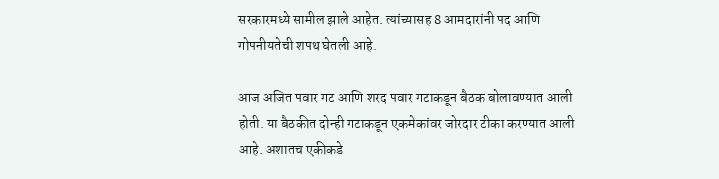सरकारमध्ये सामील झाले आहेत. त्यांच्यासह 8 आमदारांनी पद आणि गोपनीयतेची शपथ घेतली आहे.

आज अजित पवार गट आणि शरद पवार गटाकडून बैठक बोलावण्यात आली होती. या बैठकीत दोन्ही गटाकडून एकमेकांवर जोरदार टीका करण्यात आली आहे. अशातच एकीकडे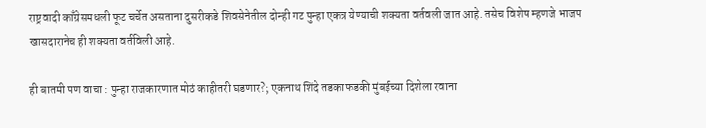राष्ट्रवादी काँग्रेसमधली फूट चर्चेत असताना दुसरीकडे शिवसेनेतील दोन्ही गट पुन्हा एकत्र येण्याची शक्यता वर्तवली जात आहे. तसेच विशेष म्हणजे भाजप खासदारानेच ही शक्यता वर्तविली आहे.

ही बातमी पण वाचा : पुन्हा राजकारणात मोठं काहीतरी घडणार?; एकनाथ शिंदे तडकाफडकी मुंबईच्या दिशेला रवाना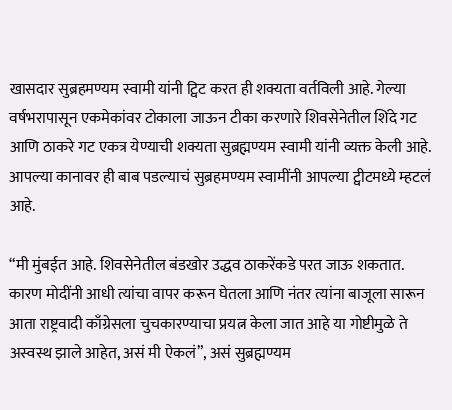खासदार सुब्रहमण्यम स्वामी यांनी ट्विट करत ही शक्यता वर्तविली आहे. गेल्या वर्षभरापासून एकमेकांवर टोकाला जाऊन टीका करणारे शिवसेनेतील शिंदे गट आणि ठाकरे गट एकत्र येण्याची शक्यता सुब्रह्मण्यम स्वामी यांनी व्यक्त केली आहे. आपल्या कानावर ही बाब पडल्याचं सुब्रहमण्यम स्वामींनी आपल्या ट्वीटमध्ये म्हटलं आहे.

“मी मुंबईत आहे. शिवसेनेतील बंडखोर उद्धव ठाकरेंकडे परत जाऊ शकतात. कारण मोदींनी आधी त्यांचा वापर करून घेतला आणि नंतर त्यांना बाजूला सारून आता राष्ट्रवादी काँग्रेसला चुचकारण्याचा प्रयत्न केला जात आहे या गोष्टीमुळे ते अस्वस्थ झाले आहेत, असं मी ऐकलं”, असं सुब्रह्मण्यम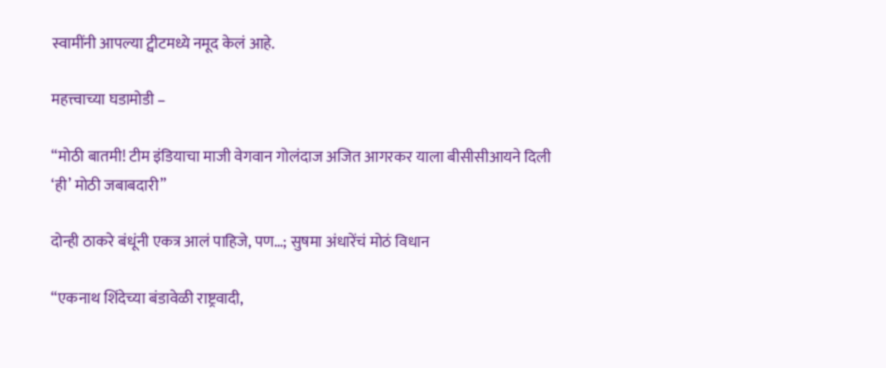स्वामींनी आपल्या ट्वीटमध्ये नमूद केलं आहे.

महत्त्वाच्या घडामोडी –

“मोठी बातमी! टीम इंडियाचा माजी वेगवान गोलंदाज अजित आगरकर याला बीसीसीआयने दिली ‘ही’ मोठी जबाबदारी”

दोन्ही ठाकरे बंधूंनी एकत्र आलं पाहिजे, पण…; सुषमा अंधारेंचं मोठं विधान

“एकनाथ शिंदेच्या बंडावेळी राष्ट्रवादी,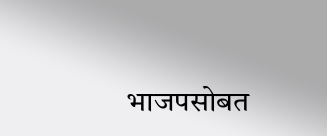भाजपसोबत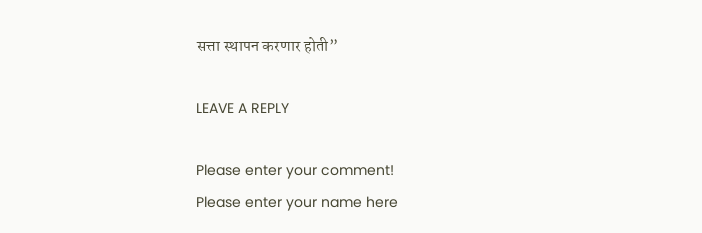सत्ता स्थापन करणार होती”

LEAVE A REPLY

Please enter your comment!
Please enter your name here